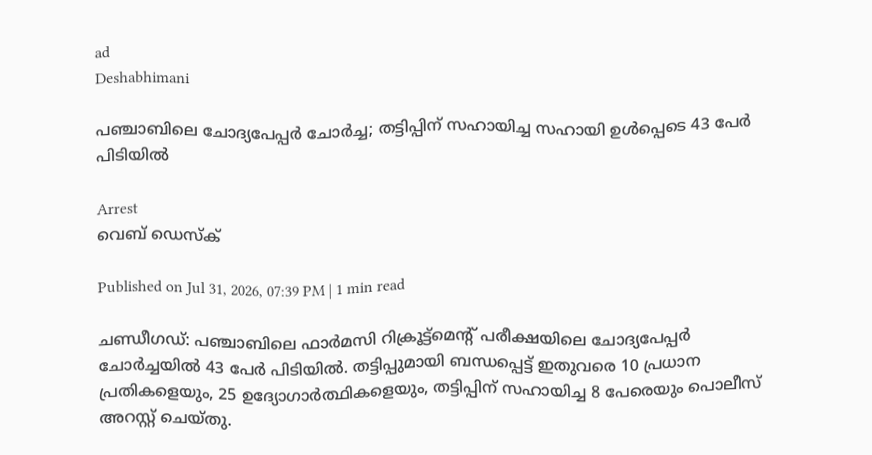ad
Deshabhimani

പഞ്ചാബിലെ ചോദ്യപേപ്പർ ചോർച്ച; തട്ടിപ്പിന് സഹായിച്ച സഹായി ഉൾപ്പെടെ 43 പേർ പിടിയിൽ

Arrest
വെബ് ഡെസ്ക്

Published on Jul 31, 2026, 07:39 PM | 1 min read

ചണ്ഡീഗഡ്: പഞ്ചാബിലെ ഫാർമസി റിക്രൂട്ട്‌മെന്റ് പരീക്ഷയിലെ ചോദ്യപേപ്പർ ചോർച്ചയിൽ 43 പേർ പിടിയിൽ. തട്ടിപ്പുമായി ബന്ധപ്പെട്ട് ഇതുവരെ 10 പ്രധാന പ്രതികളെയും, 25 ഉദ്യോഗാർത്ഥികളെയും, തട്ടിപ്പിന് സഹായിച്ച 8 പേരെയും പൊലീസ് അറസ്റ്റ് ചെയ്തു.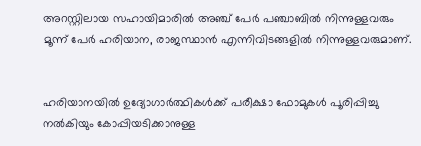അറസ്റ്റിലായ സഹായിമാരിൽ അഞ്ച് പേർ പഞ്ചാബിൽ നിന്നുള്ളവരും മൂന്ന് പേർ ഹരിയാന, രാജസ്ഥാൻ എന്നിവിടങ്ങളിൽ നിന്നുള്ളവരുമാണ്.


ഹരിയാനയിൽ ഉദ്യോഗാർത്ഥികൾക്ക് പരീക്ഷാ ഫോമുകൾ പൂരിപ്പിച്ചു നൽകിയും കോപ്പിയടിക്കാനുള്ള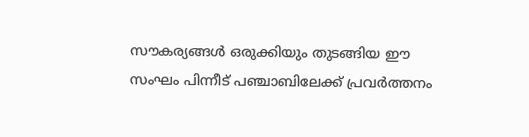സൗകര്യങ്ങൾ ഒരുക്കിയും തുടങ്ങിയ ഈ സംഘം പിന്നീട് പഞ്ചാബിലേക്ക് പ്രവർത്തനം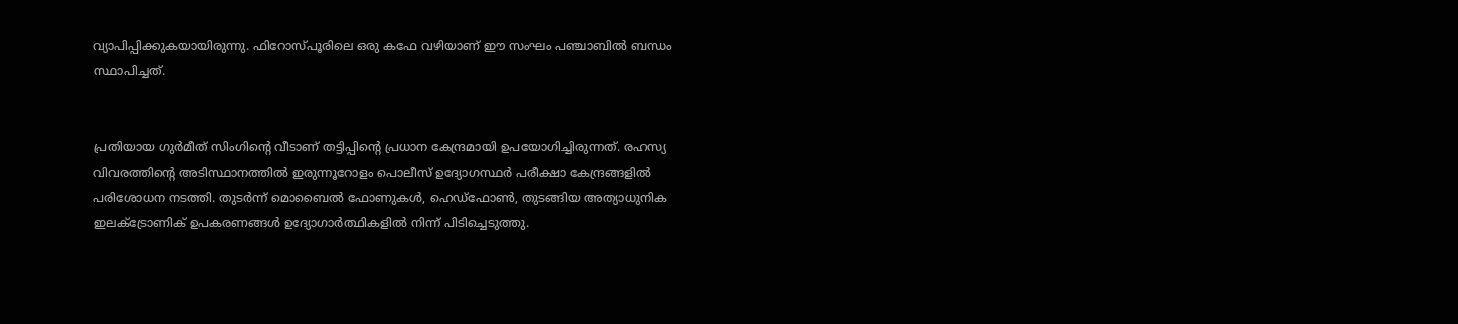വ്യാപിപ്പിക്കുകയായിരുന്നു. ഫിറോസ്പൂരിലെ ഒരു കഫേ വഴിയാണ് ഈ സംഘം പഞ്ചാബിൽ ബന്ധം സ്ഥാപിച്ചത്.


പ്രതിയായ ഗുർമീത് സിംഗിന്റെ വീടാണ് തട്ടിപ്പിന്റെ പ്രധാന കേന്ദ്രമായി ഉപയോഗിച്ചിരുന്നത്. രഹസ്യ വിവരത്തിന്റെ അടിസ്ഥാനത്തിൽ ഇരുന്നൂറോളം പൊലീസ് ഉദ്യോഗസ്ഥർ പരീക്ഷാ കേന്ദ്രങ്ങളിൽ പരിശോധന നടത്തി. തുടര്‍ന്ന് മൊബൈൽ ഫോണുകൾ, ഹെഡ്‌ഫോൺ, തുടങ്ങിയ അത്യാധുനിക ഇലക്ട്രോണിക് ഉപകരണങ്ങൾ ഉദ്യോഗാർത്ഥികളിൽ നിന്ന് പിടിച്ചെടുത്തു.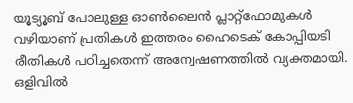യൂട്യൂബ് പോലുള്ള ഓൺലൈൻ പ്ലാറ്റ്‌ഫോമുകൾ വഴിയാണ് പ്രതികൾ ഇത്തരം ഹൈടെക് കോപ്പിയടി രീതികൾ പഠിച്ചതെന്ന് അന്വേഷണത്തിൽ വ്യക്തമായി. ഒളിവിൽ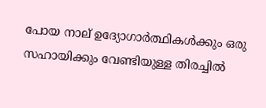പോയ നാല് ഉദ്യോഗാർത്ഥികൾക്കും ഒരു സഹായിക്കും വേണ്ടിയുള്ള തിരച്ചിൽ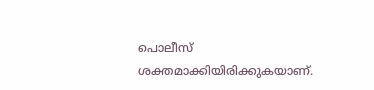പൊലീസ് ശക്തമാക്കിയിരിക്കുകയാണ്.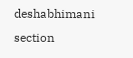deshabhimani section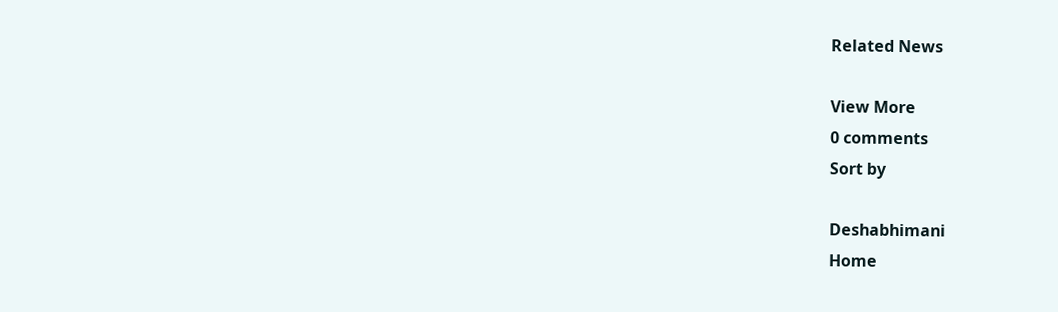Related News

View More
0 comments
Sort by

Deshabhimani
Home